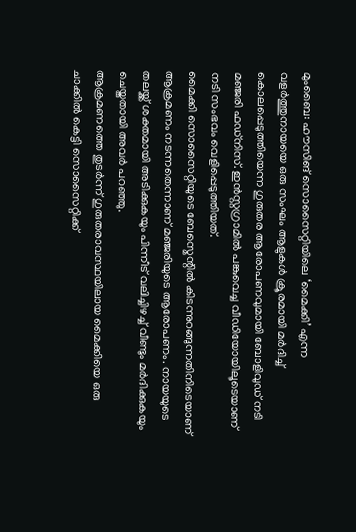മുംബൈ: ഹൗസിങ് സൊസൈറ്റിയിലെ ‘മൈക്കി’ എന്ന വളർത്തുനായയെ ഒരു സംഘം ആളുകൾ ക്രൂരമായി മർദിച്ച് കൊലപ്പെടുത്തിയെന്ന ഗുരുതര ആരോപണവുമായി ബോളിവുഡ് നടി മഞ്ജരി ഫഡ്നിസ്. ഇൻസ്റ്റഗ്രാമിൽ പങ്കുവെച്ച വീഡിയോയിലൂടെയാണ് നടി സംഭവം വെളിപ്പെടുത്തിയത്.
മൈക്കി സൊസൈറ്റിയുടെ ബേസ്മെന്റിൽ കിടന്നുറങ്ങുന്നതിനിടെയാണ് ആക്രമണം നടന്നതെന്നാണ് മഞ്ജരിയുടെ ആരോപണം. നായയുടെ തലയ്ക്ക് ശക്തമായി അടിക്കുകയും പിന്നീട് വലിച്ചിഴച്ച് വീണ്ടും മർദിക്കുകയും ചെയ്തതായി അവർ പറഞ്ഞു.
ആക്രമണത്തെ തുടർന്ന് ഗുരുതരാവസ്ഥയിലായ മൈക്കിയെ ഒരു ചാക്കിൽ കെട്ടി സൊസൈറ്റിക്ക്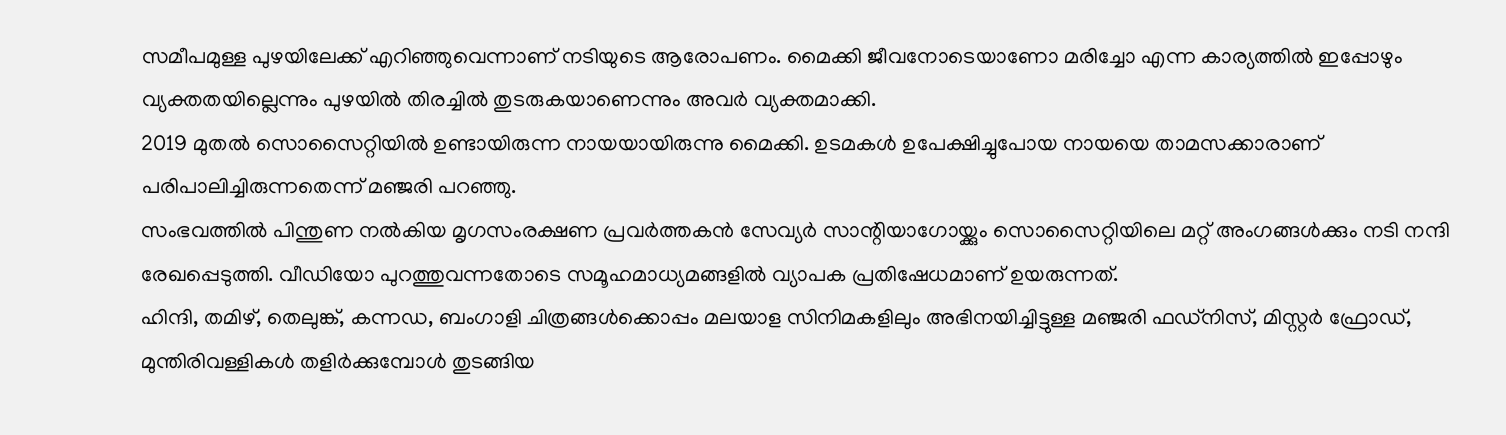സമീപമുള്ള പുഴയിലേക്ക് എറിഞ്ഞുവെന്നാണ് നടിയുടെ ആരോപണം. മൈക്കി ജീവനോടെയാണോ മരിച്ചോ എന്ന കാര്യത്തിൽ ഇപ്പോഴും വ്യക്തതയില്ലെന്നും പുഴയിൽ തിരച്ചിൽ തുടരുകയാണെന്നും അവർ വ്യക്തമാക്കി.
2019 മുതൽ സൊസൈറ്റിയിൽ ഉണ്ടായിരുന്ന നായയായിരുന്നു മൈക്കി. ഉടമകൾ ഉപേക്ഷിച്ചുപോയ നായയെ താമസക്കാരാണ് പരിപാലിച്ചിരുന്നതെന്ന് മഞ്ജരി പറഞ്ഞു.
സംഭവത്തിൽ പിന്തുണ നൽകിയ മൃഗസംരക്ഷണ പ്രവർത്തകൻ സേവ്യർ സാന്റിയാഗോയ്ക്കും സൊസൈറ്റിയിലെ മറ്റ് അംഗങ്ങൾക്കും നടി നന്ദി രേഖപ്പെടുത്തി. വീഡിയോ പുറത്തുവന്നതോടെ സമൂഹമാധ്യമങ്ങളിൽ വ്യാപക പ്രതിഷേധമാണ് ഉയരുന്നത്.
ഹിന്ദി, തമിഴ്, തെലുങ്ക്, കന്നഡ, ബംഗാളി ചിത്രങ്ങൾക്കൊപ്പം മലയാള സിനിമകളിലും അഭിനയിച്ചിട്ടുള്ള മഞ്ജരി ഫഡ്നിസ്, മിസ്റ്റർ ഫ്രോഡ്, മുന്തിരിവള്ളികൾ തളിർക്കുമ്പോൾ തുടങ്ങിയ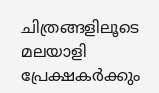ചിത്രങ്ങളിലൂടെ മലയാളി പ്രേക്ഷകർക്കും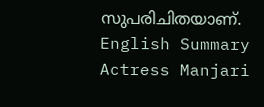സുപരിചിതയാണ്.
English Summary
Actress Manjari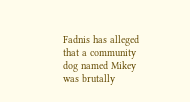Fadnis has alleged that a community dog named Mikey was brutally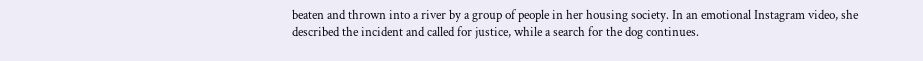beaten and thrown into a river by a group of people in her housing society. In an emotional Instagram video, she described the incident and called for justice, while a search for the dog continues.